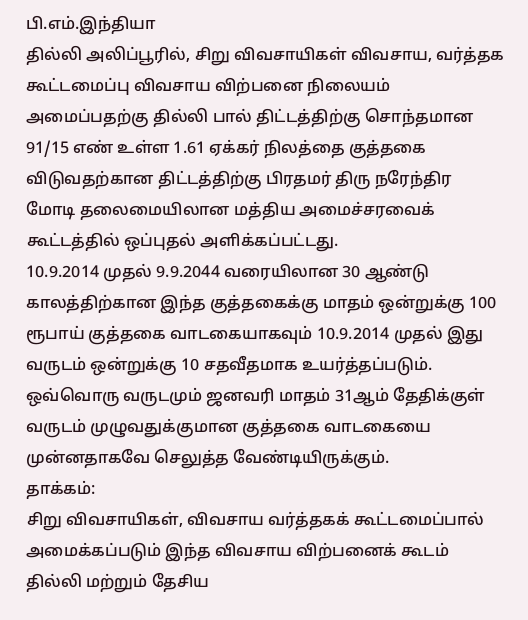பி.எம்.இந்தியா
தில்லி அலிப்பூரில், சிறு விவசாயிகள் விவசாய, வர்த்தக கூட்டமைப்பு விவசாய விற்பனை நிலையம் அமைப்பதற்கு தில்லி பால் திட்டத்திற்கு சொந்தமான 91/15 எண் உள்ள 1.61 ஏக்கர் நிலத்தை குத்தகை விடுவதற்கான திட்டத்திற்கு பிரதமர் திரு நரேந்திர மோடி தலைமையிலான மத்திய அமைச்சரவைக் கூட்டத்தில் ஒப்புதல் அளிக்கப்பட்டது.
10.9.2014 முதல் 9.9.2044 வரையிலான 30 ஆண்டு காலத்திற்கான இந்த குத்தகைக்கு மாதம் ஒன்றுக்கு 100 ரூபாய் குத்தகை வாடகையாகவும் 10.9.2014 முதல் இது வருடம் ஒன்றுக்கு 10 சதவீதமாக உயர்த்தப்படும். ஒவ்வொரு வருடமும் ஜனவரி மாதம் 31ஆம் தேதிக்குள் வருடம் முழுவதுக்குமான குத்தகை வாடகையை முன்னதாகவே செலுத்த வேண்டியிருக்கும்.
தாக்கம்:
சிறு விவசாயிகள், விவசாய வர்த்தகக் கூட்டமைப்பால் அமைக்கப்படும் இந்த விவசாய விற்பனைக் கூடம் தில்லி மற்றும் தேசிய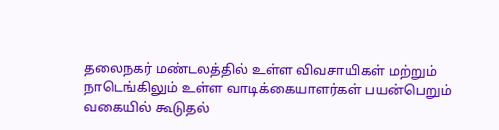தலைநகர் மண்டலத்தில் உள்ள விவசாயிகள் மற்றும் நாடெங்கிலும் உள்ள வாடிக்கையாளர்கள் பயன்பெறும் வகையில் கூடுதல்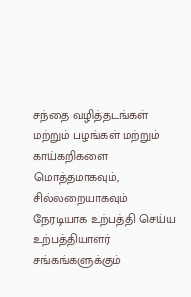சந்தை வழித்தடங்கள் மற்றும் பழங்கள் மற்றும் காய்கறிகளை மொத்தமாகவும், சில்லறையாகவும் நேரடியாக உற்பத்தி செய்ய உற்பத்தியாளர் சங்கங்களுக்கும்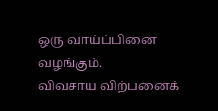ஒரு வாய்ப்பினை வழங்கும்.
விவசாய விற்பனைக்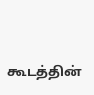கூடத்தின்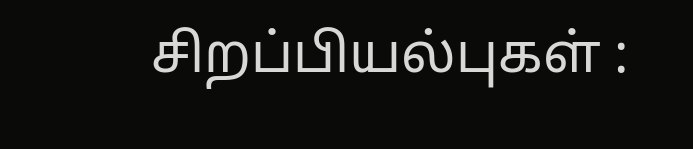சிறப்பியல்புகள் :